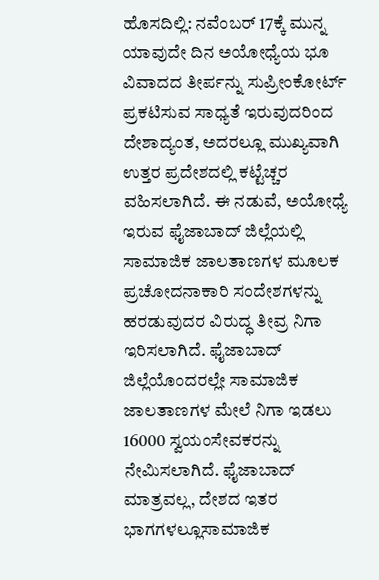ಹೊಸದಿಲ್ಲಿ: ನವೆಂಬರ್ 17ಕ್ಕೆ ಮುನ್ನ ಯಾವುದೇ ದಿನ ಅಯೋಧ್ಯೆಯ ಭೂ ವಿವಾದದ ತೀರ್ಪನ್ನು ಸುಪ್ರೀಂಕೋರ್ಟ್ ಪ್ರಕಟಿಸುವ ಸಾಧ್ಯತೆ ಇರುವುದರಿಂದ ದೇಶಾದ್ಯಂತ, ಅದರಲ್ಲೂ ಮುಖ್ಯವಾಗಿ ಉತ್ತರ ಪ್ರದೇಶದಲ್ಲಿ ಕಟ್ಟೆಚ್ಚರ ವಹಿಸಲಾಗಿದೆ. ಈ ನಡುವೆ, ಅಯೋಧ್ಯೆ ಇರುವ ಫೈಜಾಬಾದ್ ಜಿಲ್ಲೆಯಲ್ಲಿ ಸಾಮಾಜಿಕ ಜಾಲತಾಣಗಳ ಮೂಲಕ ಪ್ರಚೋದನಾಕಾರಿ ಸಂದೇಶಗಳನ್ನು ಹರಡುವುದರ ವಿರುದ್ಧ ತೀವ್ರ ನಿಗಾ ಇರಿಸಲಾಗಿದೆ. ಫೈಜಾಬಾದ್ ಜಿಲ್ಲೆಯೊಂದರಲ್ಲೇ ಸಾಮಾಜಿಕ ಜಾಲತಾಣಗಳ ಮೇಲೆ ನಿಗಾ ಇಡಲು 16000 ಸ್ವಯಂಸೇವಕರನ್ನು ನೇಮಿಸಲಾಗಿದೆ. ಫೈಜಾಬಾದ್ ಮಾತ್ರವಲ್ಲ, ದೇಶದ ಇತರ ಭಾಗಗಳಲ್ಲೂಸಾಮಾಜಿಕ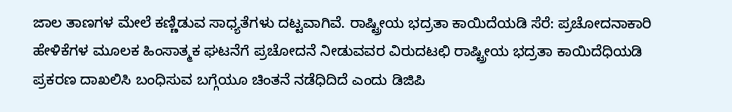ಜಾಲ ತಾಣಗಳ ಮೇಲೆ ಕಣ್ಣಿಡುವ ಸಾಧ್ಯತೆಗಳು ದಟ್ಟವಾಗಿವೆ. ರಾಷ್ಟ್ರೀಯ ಭದ್ರತಾ ಕಾಯಿದೆಯಡಿ ಸೆರೆ: ಪ್ರಚೋದನಾಕಾರಿ ಹೇಳಿಕೆಗಳ ಮೂಲಕ ಹಿಂಸಾತ್ಮಕ ಘಟನೆಗೆ ಪ್ರಚೋದನೆ ನೀಡುವವರ ವಿರುದಟಛಿ ರಾಷ್ಟ್ರೀಯ ಭದ್ರತಾ ಕಾಯಿದೆಧಿಯಡಿ ಪ್ರಕರಣ ದಾಖಲಿಸಿ ಬಂಧಿಸುವ ಬಗ್ಗೆಯೂ ಚಿಂತನೆ ನಡೆಧಿದಿದೆ ಎಂದು ಡಿಜಿಪಿ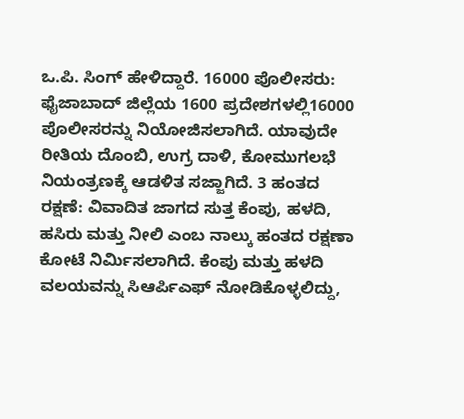ಒ.ಪಿ. ಸಿಂಗ್ ಹೇಳಿದ್ದಾರೆ. 16000 ಪೊಲೀಸರು: ಫೈಜಾಬಾದ್ ಜಿಲ್ಲೆಯ 1600 ಪ್ರದೇಶಗಳಲ್ಲಿ16000 ಪೊಲೀಸರನ್ನು ನಿಯೋಜಿಸಲಾಗಿದೆ. ಯಾವುದೇ ರೀತಿಯ ದೊಂಬಿ, ಉಗ್ರ ದಾಳಿ, ಕೋಮುಗಲಭೆ ನಿಯಂತ್ರಣಕ್ಕೆ ಆಡಳಿತ ಸಜ್ಜಾಗಿದೆ. 3 ಹಂತದ ರಕ್ಷಣೆ: ವಿವಾದಿತ ಜಾಗದ ಸುತ್ತ ಕೆಂಪು, ಹಳದಿ, ಹಸಿರು ಮತ್ತು ನೀಲಿ ಎಂಬ ನಾಲ್ಕು ಹಂತದ ರಕ್ಷಣಾ ಕೋಟೆ ನಿರ್ಮಿಸಲಾಗಿದೆ. ಕೆಂಪು ಮತ್ತು ಹಳದಿ ವಲಯವನ್ನು ಸಿಆರ್ಪಿಎಫ್ ನೋಡಿಕೊಳ್ಳಲಿದ್ದು,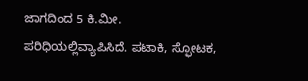ಜಾಗದಿಂದ 5 ಕಿ.ಮೀ. ಪರಿಧಿಯಲ್ಲಿವ್ಯಾಪಿಸಿದೆ. ಪಟಾಕಿ, ಸ್ಫೋಟಕ,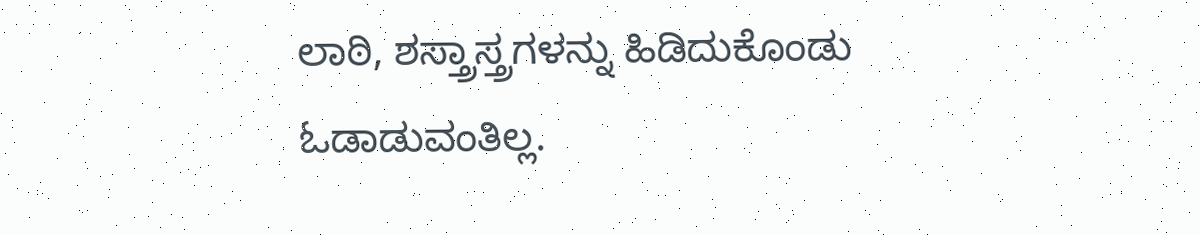ಲಾಠಿ, ಶಸ್ತ್ರಾಸ್ತ್ರಗಳನ್ನು ಹಿಡಿದುಕೊಂಡು ಓಡಾಡುವಂತಿಲ್ಲ.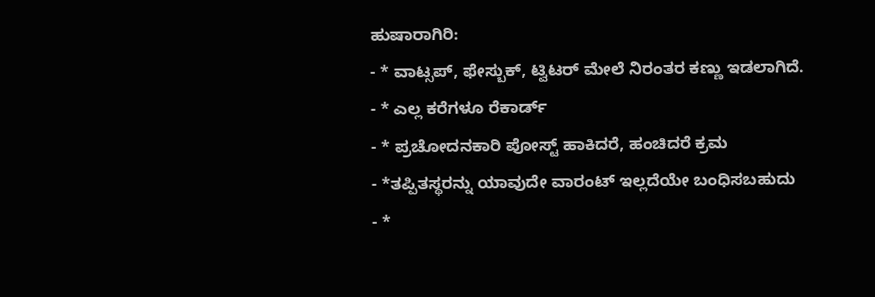ಹುಷಾರಾಗಿರಿ:
- * ವಾಟ್ಸಪ್, ಫೇಸ್ಬುಕ್, ಟ್ವಿಟರ್ ಮೇಲೆ ನಿರಂತರ ಕಣ್ಣು ಇಡಲಾಗಿದೆ.
- * ಎಲ್ಲ ಕರೆಗಳೂ ರೆಕಾರ್ಡ್
- * ಪ್ರಚೋದನಕಾರಿ ಪೋಸ್ಟ್ ಹಾಕಿದರೆ, ಹಂಚಿದರೆ ಕ್ರಮ
- *ತಪ್ಪಿತಸ್ಥರನ್ನು ಯಾವುದೇ ವಾರಂಟ್ ಇಲ್ಲದೆಯೇ ಬಂಧಿಸಬಹುದು
- *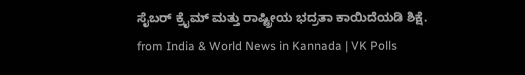ಸೈಬರ್ ಕ್ರೈಮ್ ಮತ್ತು ರಾಷ್ಟ್ರೀಯ ಭದ್ರತಾ ಕಾಯಿದೆಯಡಿ ಶಿಕ್ಷೆ.
from India & World News in Kannada | VK Polls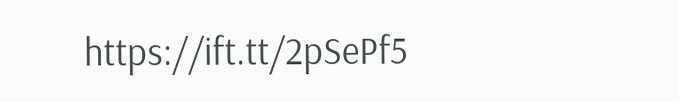https://ift.tt/2pSePf5